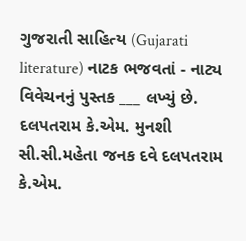ગુજરાતી સાહિત્ય (Gujarati literature) નાટક ભજવતાં - નાટ્ય વિવેચનનું પુસ્તક ___ લખ્યું છે. દલપતરામ કે.એમ. મુનશી સી.સી.મહેતા જનક દવે દલપતરામ કે.એમ.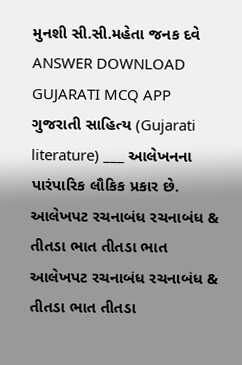મુનશી સી.સી.મહેતા જનક દવે ANSWER DOWNLOAD GUJARATI MCQ APP
ગુજરાતી સાહિત્ય (Gujarati literature) ___ આલેખનના પારંપારિક લૌકિક પ્રકાર છે. આલેખપટ રચનાબંધ રચનાબંધ & તીતડા ભાત તીતડા ભાત આલેખપટ રચનાબંધ રચનાબંધ & તીતડા ભાત તીતડા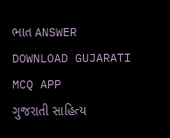ભાત ANSWER DOWNLOAD GUJARATI MCQ APP
ગુજરાતી સાહિત્ય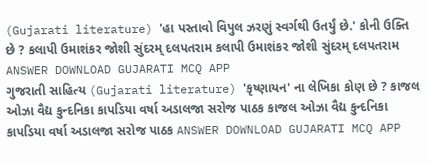(Gujarati literature) 'હા પસ્તાવો વિપુલ ઝરણું સ્વર્ગથી ઉતર્યું છે.' કોની ઉક્તિ છે ? કલાપી ઉમાશંકર જોશી સુંદરમ્ દલપતરામ કલાપી ઉમાશંકર જોશી સુંદરમ્ દલપતરામ ANSWER DOWNLOAD GUJARATI MCQ APP
ગુજરાતી સાહિત્ય (Gujarati literature) 'કૃષ્ણાયન' ના લેખિકા કોણ છે ? કાજલ ઓઝા વૈદ્ય કુન્દનિકા કાપડિયા વર્ષા અડાલજા સરોજ પાઠક કાજલ ઓઝા વૈદ્ય કુન્દનિકા કાપડિયા વર્ષા અડાલજા સરોજ પાઠક ANSWER DOWNLOAD GUJARATI MCQ APP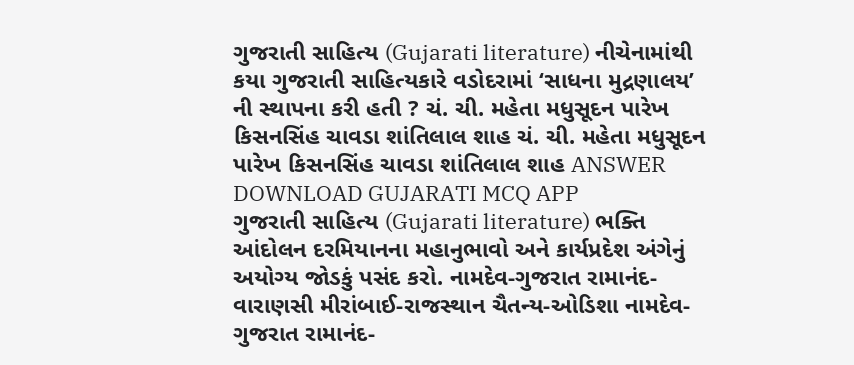ગુજરાતી સાહિત્ય (Gujarati literature) નીચેનામાંથી કયા ગુજરાતી સાહિત્યકારે વડોદરામાં ‘સાધના મુદ્રણાલય’ ની સ્થાપના કરી હતી ? ચં. ચી. મહેતા મધુસૂદન પારેખ કિસનસિંહ ચાવડા શાંતિલાલ શાહ ચં. ચી. મહેતા મધુસૂદન પારેખ કિસનસિંહ ચાવડા શાંતિલાલ શાહ ANSWER DOWNLOAD GUJARATI MCQ APP
ગુજરાતી સાહિત્ય (Gujarati literature) ભક્તિ આંદોલન દરમિયાનના મહાનુભાવો અને કાર્યપ્રદેશ અંગેનું અયોગ્ય જોડકું પસંદ કરો. નામદેવ-ગુજરાત રામાનંદ-વારાણસી મીરાંબાઈ-રાજસ્થાન ચૈતન્ય-ઓડિશા નામદેવ-ગુજરાત રામાનંદ-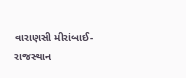વારાણસી મીરાંબાઈ-રાજસ્થાન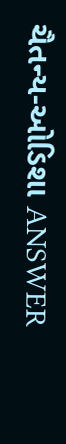ચૈતન્ય-ઓડિશા ANSWER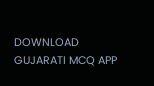DOWNLOAD GUJARATI MCQ APP